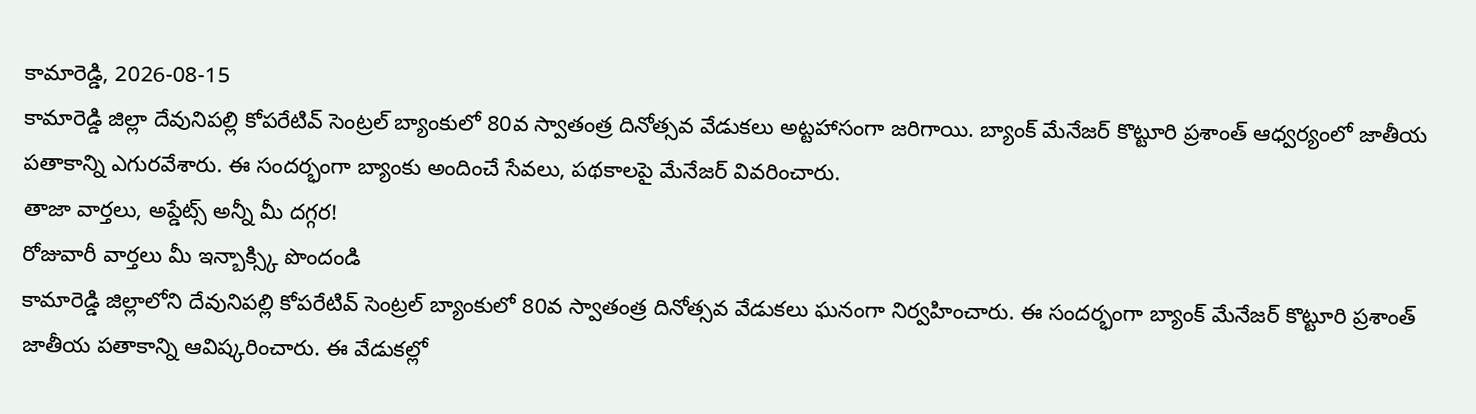కామారెడ్డి, 2026-08-15
కామారెడ్డి జిల్లా దేవునిపల్లి కోపరేటివ్ సెంట్రల్ బ్యాంకులో 80వ స్వాతంత్ర దినోత్సవ వేడుకలు అట్టహాసంగా జరిగాయి. బ్యాంక్ మేనేజర్ కొట్టూరి ప్రశాంత్ ఆధ్వర్యంలో జాతీయ పతాకాన్ని ఎగురవేశారు. ఈ సందర్భంగా బ్యాంకు అందించే సేవలు, పథకాలపై మేనేజర్ వివరించారు.
తాజా వార్తలు, అప్డేట్స్ అన్నీ మీ దగ్గర!
రోజువారీ వార్తలు మీ ఇన్బాక్స్కి పొందండి
కామారెడ్డి జిల్లాలోని దేవునిపల్లి కోపరేటివ్ సెంట్రల్ బ్యాంకులో 80వ స్వాతంత్ర దినోత్సవ వేడుకలు ఘనంగా నిర్వహించారు. ఈ సందర్భంగా బ్యాంక్ మేనేజర్ కొట్టూరి ప్రశాంత్ జాతీయ పతాకాన్ని ఆవిష్కరించారు. ఈ వేడుకల్లో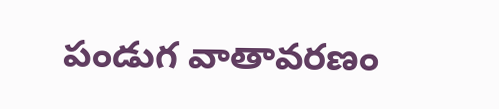పండుగ వాతావరణం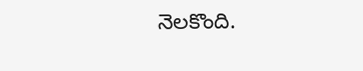నెలకొంది.